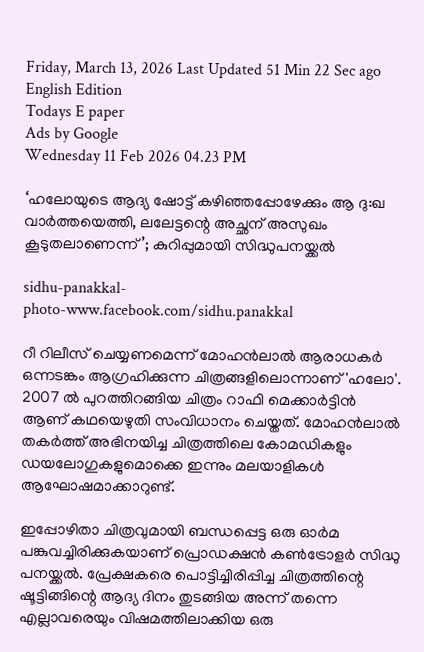Friday, March 13, 2026 Last Updated 51 Min 22 Sec ago English Edition
Todays E paper
Ads by Google
Wednesday 11 Feb 2026 04.23 PM

‘ഹലോയുടെ ആദ്യ ഷോട്ട് കഴിഞ്ഞപ്പോഴേക്കും ആ ദു:ഖ വാര്‍ത്തയെത്തി, ലലേട്ടന്റെ അച്ഛന് അസുഖം കൂടുതലാണെന്ന്‌’; കുറിപ്പുമായി സിദ്ധുപനയ്ക്കല്‍

sidhu-panakkal-
photo-www.facebook.com/sidhu.panakkal

റീ റിലീസ് ചെയ്യണമെന്ന് മോഹൻലാൽ ആരാധകർ ഒന്നടങ്കം ആഗ്രഹിക്കുന്ന ചിത്രങ്ങളിലൊന്നാണ് 'ഹലോ'. 2007 ൽ പുറത്തിറങ്ങിയ ചിത്രം റാഫി മെക്കാർട്ടിൻ ആണ് കഥയെഴുതി സംവിധാനം ചെയ്തത്. മോഹൻലാൽ തകർത്ത് അഭിനയിച്ച ചിത്രത്തിലെ കോമഡികളും ഡയലോഗുകളുമൊക്കെ ഇന്നും മലയാളികൾ ആഘോഷമാക്കാറുണ്ട്.

ഇപ്പോഴിതാ ചിത്രവുമായി ബന്ധപ്പെട്ട ഒരു ഓർമ പങ്കുവച്ചിരിക്കുകയാണ് പ്രൊഡക്ഷൻ കൺട്രോളർ സിദ്ധു പനയ്ക്കൽ. പ്രേക്ഷകരെ പൊട്ടിച്ചിരിപ്പിച്ച ചിത്രത്തിന്റെ ഷൂട്ടിങ്ങിന്റെ ആദ്യ ദിനം തുടങ്ങിയ അന്ന് തന്നെ എല്ലാവരെയും വിഷമത്തിലാക്കിയ ഒരു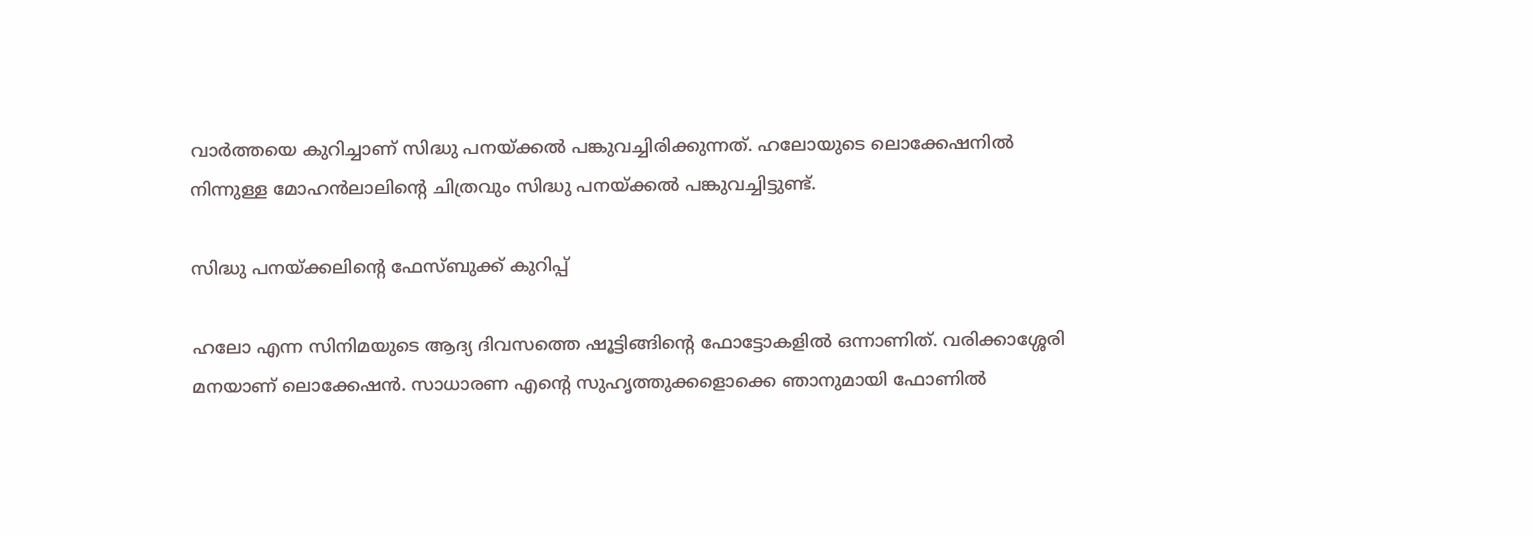വാർത്തയെ കുറിച്ചാണ് സിദ്ധു പനയ്ക്കൽ പങ്കുവച്ചിരിക്കുന്നത്. ഹലോയുടെ ലൊക്കേഷനിൽ നിന്നുള്ള മോഹൻലാലിന്റെ ചിത്രവും സിദ്ധു പനയ്ക്കൽ പങ്കുവച്ചിട്ടുണ്ട്.

സിദ്ധു പനയ്ക്കലിന്റെ ഫേസ്ബുക്ക് കുറിപ്പ്‌

ഹലോ എന്ന സിനിമയുടെ ആദ്യ ദിവസത്തെ ഷൂട്ടിങ്ങിന്റെ ഫോട്ടോകളിൽ ഒന്നാണിത്. വരിക്കാശ്ശേരി മനയാണ് ലൊക്കേഷൻ. സാധാരണ എന്റെ സുഹൃത്തുക്കളൊക്കെ ഞാനുമായി ഫോണിൽ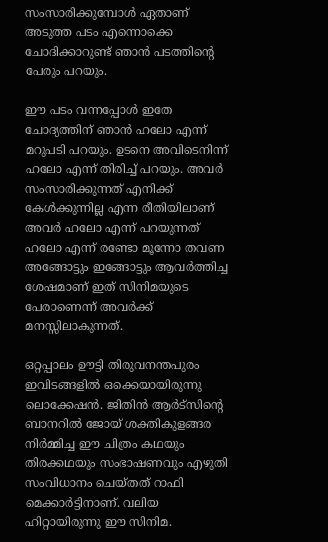സംസാരിക്കുമ്പോൾ ഏതാണ് അടുത്ത പടം എന്നൊക്കെ ചോദിക്കാറുണ്ട് ഞാൻ പടത്തിന്റെ പേരും പറയും.

ഈ പടം വന്നപ്പോൾ ഇതേ ചോദ്യത്തിന് ഞാൻ ഹലോ എന്ന് മറുപടി പറയും. ഉടനെ അവിടെനിന്ന് ഹലോ എന്ന് തിരിച്ച് പറയും. അവർ സംസാരിക്കുന്നത് എനിക്ക് കേൾക്കുന്നില്ല എന്ന രീതിയിലാണ് അവർ ഹലോ എന്ന് പറയുന്നത് ഹലോ എന്ന് രണ്ടോ മൂന്നോ തവണ അങ്ങോട്ടും ഇങ്ങോട്ടും ആവർത്തിച്ച ശേഷമാണ് ഇത് സിനിമയുടെ പേരാണെന്ന് അവർക്ക് മനസ്സിലാകുന്നത്.

ഒറ്റപ്പാലം ഊട്ടി തിരുവനന്തപുരം ഇവിടങ്ങളിൽ ഒക്കെയായിരുന്നു ലൊക്കേഷൻ. ജിതിൻ ആർട്സിന്റെ ബാനറിൽ ജോയ് ശക്തികുളങ്ങര നിർമ്മിച്ച ഈ ചിത്രം കഥയും തിരക്കഥയും സംഭാഷണവും എഴുതി സംവിധാനം ചെയ്തത് റാഫി മെക്കാർട്ടിനാണ്. വലിയ ഹിറ്റായിരുന്നു ഈ സിനിമ.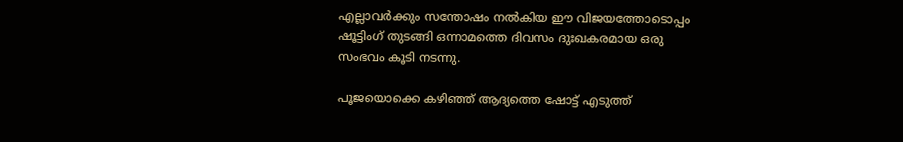എല്ലാവർക്കും സന്തോഷം നൽകിയ ഈ വിജയത്തോടൊപ്പം ഷൂട്ടിംഗ് തുടങ്ങി ഒന്നാമത്തെ ദിവസം ദുഃഖകരമായ ഒരു സംഭവം കൂടി നടന്നു.

പൂജയൊക്കെ കഴിഞ്ഞ് ആദ്യത്തെ ഷോട്ട് എടുത്ത്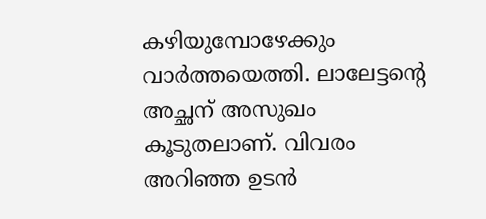കഴിയുമ്പോഴേക്കും വാർത്തയെത്തി. ലാലേട്ടന്റെ അച്ഛന് അസുഖം കൂടുതലാണ്. വിവരം അറിഞ്ഞ ഉടൻ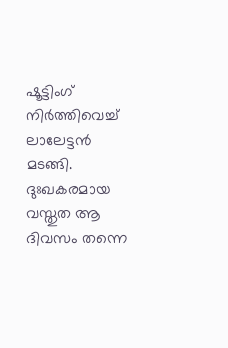ഷൂട്ടിംഗ് നിർത്തിവെച്ച് ലാലേട്ടൻ മടങ്ങി. ദുഃഖകരമായ വസ്തുത ആ ദിവസം തന്നെ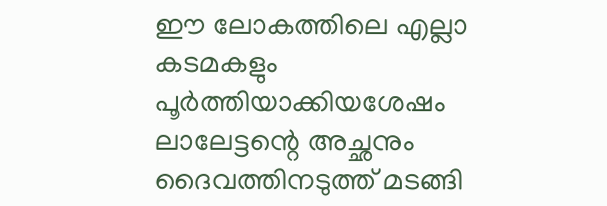ഈ ലോകത്തിലെ എല്ലാ കടമകളും പൂർത്തിയാക്കിയശേഷം ലാലേട്ടന്റെ അച്ഛനും ദൈവത്തിനടുത്ത് മടങ്ങി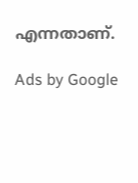എന്നതാണ്.

Ads by Google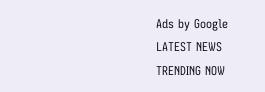Ads by Google
LATEST NEWS
TRENDING NOW